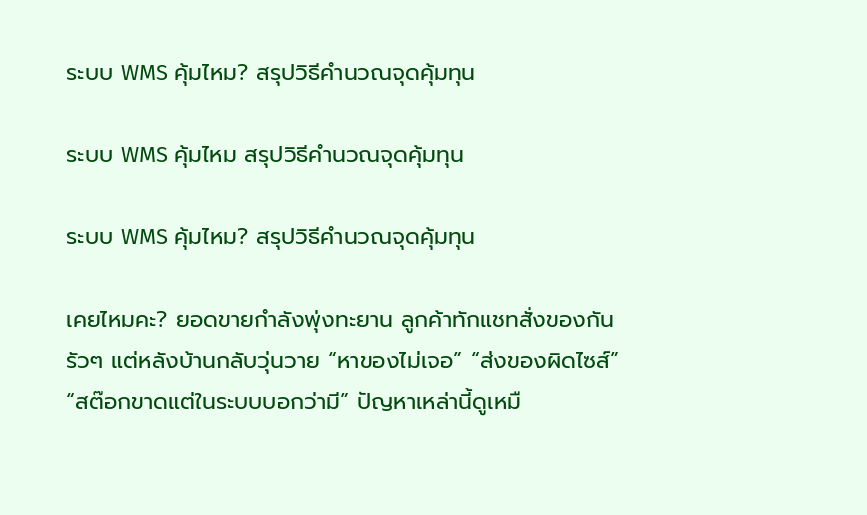ระบบ WMS คุ้มไหม? สรุปวิธีคำนวณจุดคุ้มทุน

ระบบ WMS คุ้มไหม สรุปวิธีคำนวณจุดคุ้มทุน

ระบบ WMS คุ้มไหม? สรุปวิธีคำนวณจุดคุ้มทุน

เคยไหมคะ? ยอดขายกำลังพุ่งทะยาน ลูกค้าทักแชทสั่งของกันรัวๆ แต่หลังบ้านกลับวุ่นวาย “หาของไม่เจอ” “ส่งของผิดไซส์” “สต๊อกขาดแต่ในระบบบอกว่ามี” ปัญหาเหล่านี้ดูเหมื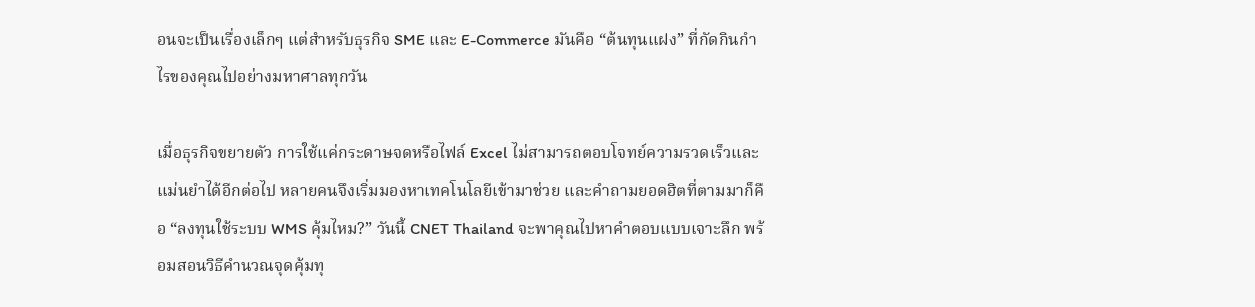อนจะเป็นเรื่องเล็กๆ แต่สำหรับธุรกิจ SME และ E-Commerce มันคือ “ต้นทุนแฝง” ที่กัดกินกำไรของคุณไปอย่างมหาศาลทุกวัน

เมื่อธุรกิจขยายตัว การใช้แค่กระดาษจดหรือไฟล์ Excel ไม่สามารถตอบโจทย์ความรวดเร็วและแม่นยำได้อีกต่อไป หลายคนจึงเริ่มมองหาเทคโนโลยีเข้ามาช่วย และคำถามยอดฮิตที่ตามมาก็คือ “ลงทุนใช้ระบบ WMS คุ้มไหม?” วันนี้ CNET Thailand จะพาคุณไปหาคำตอบแบบเจาะลึก พร้อมสอนวิธีคำนวณจุดคุ้มทุ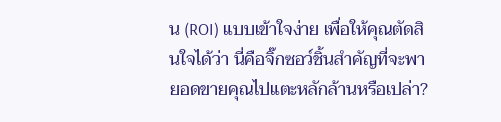น (ROI) แบบเข้าใจง่าย เพื่อให้คุณตัดสินใจได้ว่า นี่คือจิ๊กซอว์ชิ้นสำคัญที่จะพายอดขายคุณไปแตะหลักล้านหรือเปล่า?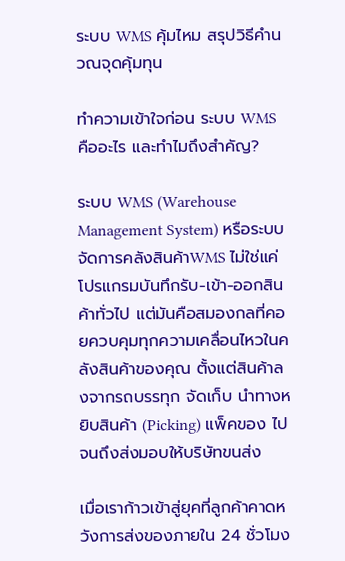ระบบ WMS คุ้มไหม สรุปวิธีคำนวณจุดคุ้มทุน

ทำความเข้าใจก่อน ระบบ WMS คืออะไร และทำไมถึงสำคัญ?

ระบบ WMS (Warehouse Management System) หรือระบบจัดการคลังสินค้าWMS ไม่ใช่แค่โปรแกรมบันทึกรับ-เข้า-ออกสินค้าทั่วไป แต่มันคือสมองกลที่คอยควบคุมทุกความเคลื่อนไหวในคลังสินค้าของคุณ ตั้งแต่สินค้าลงจากรถบรรทุก จัดเก็บ นำทางหยิบสินค้า (Picking) แพ็คของ ไปจนถึงส่งมอบให้บริษัทขนส่ง

เมื่อเราก้าวเข้าสู่ยุคที่ลูกค้าคาดหวังการส่งของภายใน 24 ชั่วโมง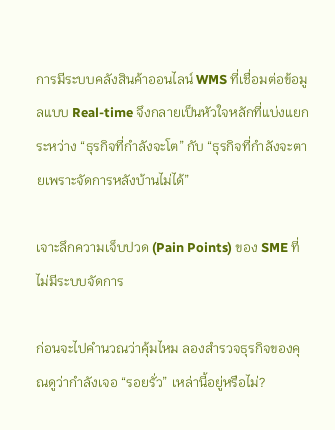การมีระบบคลังสินค้าออนไลน์ WMS ที่เชื่อมต่อข้อมูลแบบ Real-time จึงกลายเป็นหัวใจหลักที่แบ่งแยกระหว่าง “ธุรกิจที่กำลังจะโต” กับ “ธุรกิจที่กำลังจะตายเพราะจัดการหลังบ้านไม่ได้”

เจาะลึกความเจ็บปวด (Pain Points) ของ SME ที่ไม่มีระบบจัดการ

ก่อนจะไปคำนวณว่าคุ้มไหม ลองสำรวจธุรกิจของคุณดูว่ากำลังเจอ “รอยรั่ว” เหล่านี้อยู่หรือไม่?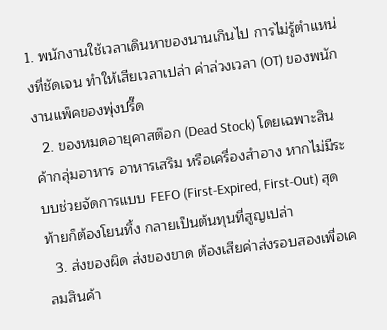1. พนักงานใช้เวลาเดินหาของนานเกินไป การไม่รู้ตำแหน่งที่ชัดเจน ทำให้เสียเวลาเปล่า ค่าล่วงเวลา (OT) ของพนักงานแพ็คของพุ่งปรี๊ด
  2. ของหมดอายุคาสต๊อก (Dead Stock) โดยเฉพาะสินค้ากลุ่มอาหาร อาหารเสริม หรือเครื่องสำอาง หากไม่มีระบบช่วยจัดการแบบ FEFO (First-Expired, First-Out) สุดท้ายก็ต้องโยนทิ้ง กลายเป็นต้นทุนที่สูญเปล่า
  3. ส่งของผิด ส่งของขาด ต้องเสียค่าส่งรอบสองเพื่อเคลมสินค้า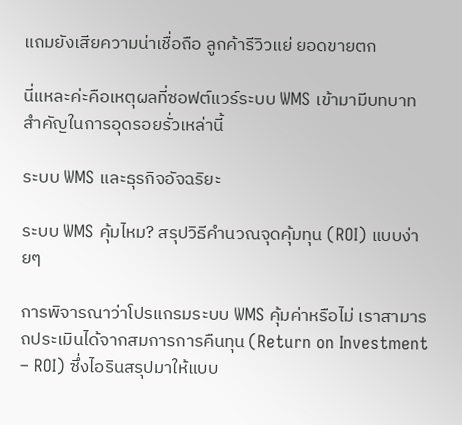แถมยังเสียความน่าเชื่อถือ ลูกค้ารีวิวแย่ ยอดขายตก

นี่แหละค่ะคือเหตุผลที่ซอฟต์แวร์ระบบ WMS เข้ามามีบทบาทสำคัญในการอุดรอยรั่วเหล่านี้

ระบบ WMS และธุรกิจอัจฉริยะ

ระบบ WMS คุ้มไหม? สรุปวิธีคำนวณจุดคุ้มทุน (ROI) แบบง่ายๆ

การพิจารณาว่าโปรแกรมระบบ WMS คุ้มค่าหรือไม่ เราสามารถประเมินได้จากสมการการคืนทุน (Return on Investment – ROI) ซึ่งไอรินสรุปมาให้แบบ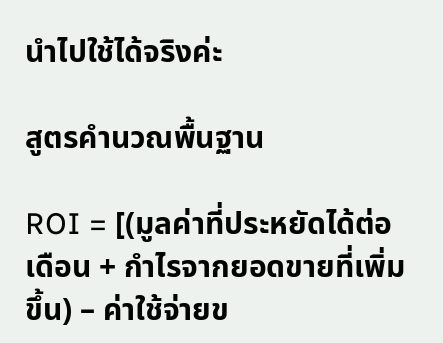นำไปใช้ได้จริงค่ะ

สูตรคำนวณพื้นฐาน

ROI = [(มูลค่าที่ประหยัดได้ต่อเดือน + กำไรจากยอดขายที่เพิ่มขึ้น) – ค่าใช้จ่ายข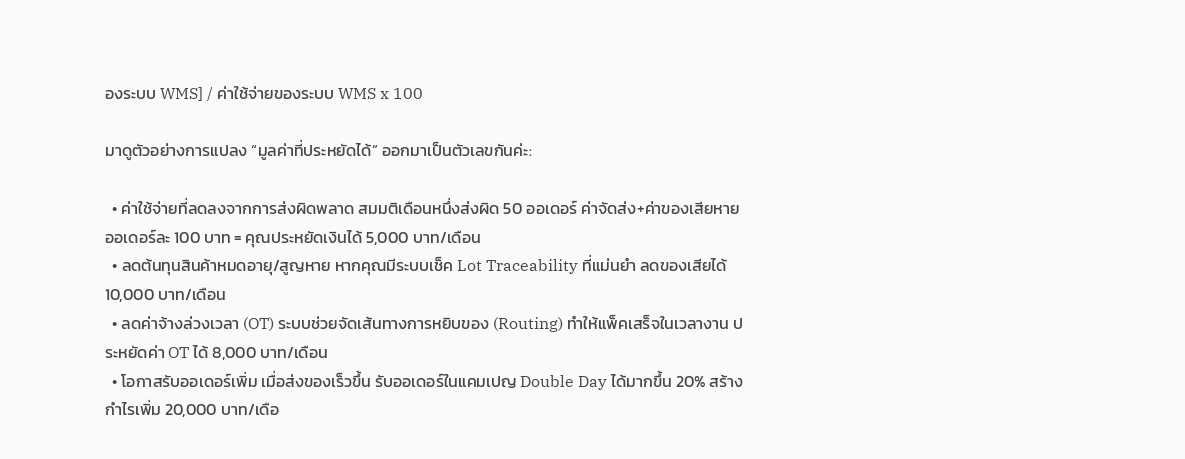องระบบ WMS] / ค่าใช้จ่ายของระบบ WMS x 100

มาดูตัวอย่างการแปลง “มูลค่าที่ประหยัดได้” ออกมาเป็นตัวเลขกันค่ะ:

  • ค่าใช้จ่ายที่ลดลงจากการส่งผิดพลาด สมมติเดือนหนึ่งส่งผิด 50 ออเดอร์ ค่าจัดส่ง+ค่าของเสียหาย ออเดอร์ละ 100 บาท = คุณประหยัดเงินได้ 5,000 บาท/เดือน
  • ลดต้นทุนสินค้าหมดอายุ/สูญหาย หากคุณมีระบบเช็ค Lot Traceability ที่แม่นยำ ลดของเสียได้ 10,000 บาท/เดือน
  • ลดค่าจ้างล่วงเวลา (OT) ระบบช่วยจัดเส้นทางการหยิบของ (Routing) ทำให้แพ็คเสร็จในเวลางาน ประหยัดค่า OT ได้ 8,000 บาท/เดือน
  • โอกาสรับออเดอร์เพิ่ม เมื่อส่งของเร็วขึ้น รับออเดอร์ในแคมเปญ Double Day ได้มากขึ้น 20% สร้างกำไรเพิ่ม 20,000 บาท/เดือ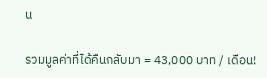น

รวมมูลค่าที่ได้คืนกลับมา = 43,000 บาท / เดือน!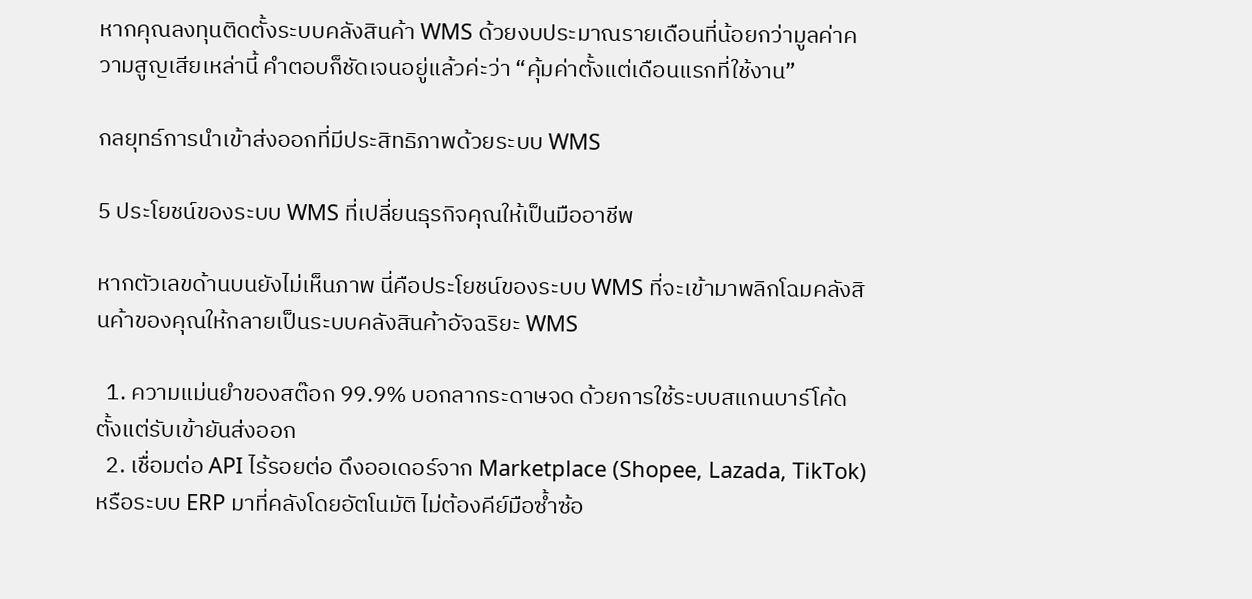หากคุณลงทุนติดตั้งระบบคลังสินค้า WMS ด้วยงบประมาณรายเดือนที่น้อยกว่ามูลค่าความสูญเสียเหล่านี้ คำตอบก็ชัดเจนอยู่แล้วค่ะว่า “คุ้มค่าตั้งแต่เดือนแรกที่ใช้งาน”

กลยุทธ์การนำเข้าส่งออกที่มีประสิทธิภาพด้วยระบบ WMS

5 ประโยชน์ของระบบ WMS ที่เปลี่ยนธุรกิจคุณให้เป็นมืออาชีพ

หากตัวเลขด้านบนยังไม่เห็นภาพ นี่คือประโยชน์ของระบบ WMS ที่จะเข้ามาพลิกโฉมคลังสินค้าของคุณให้กลายเป็นระบบคลังสินค้าอัจฉริยะ WMS

  1. ความแม่นยำของสต๊อก 99.9% บอกลากระดาษจด ด้วยการใช้ระบบสแกนบาร์โค้ดตั้งแต่รับเข้ายันส่งออก
  2. เชื่อมต่อ API ไร้รอยต่อ ดึงออเดอร์จาก Marketplace (Shopee, Lazada, TikTok) หรือระบบ ERP มาที่คลังโดยอัตโนมัติ ไม่ต้องคีย์มือซ้ำซ้อ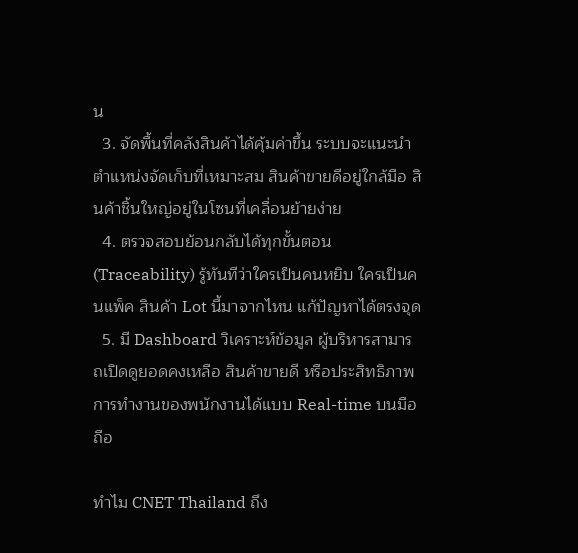น
  3. จัดพื้นที่คลังสินค้าได้คุ้มค่าขึ้น ระบบจะแนะนำตำแหน่งจัดเก็บที่เหมาะสม สินค้าขายดีอยู่ใกล้มือ สินค้าชิ้นใหญ่อยู่ในโซนที่เคลื่อนย้ายง่าย
  4. ตรวจสอบย้อนกลับได้ทุกขั้นตอน (Traceability) รู้ทันทีว่าใครเป็นคนหยิบ ใครเป็นคนแพ็ค สินค้า Lot นี้มาจากไหน แก้ปัญหาได้ตรงจุด
  5. มี Dashboard วิเคราะห์ข้อมูล ผู้บริหารสามารถเปิดดูยอดคงเหลือ สินค้าขายดี หรือประสิทธิภาพการทำงานของพนักงานได้แบบ Real-time บนมือถือ

ทำไม CNET Thailand ถึง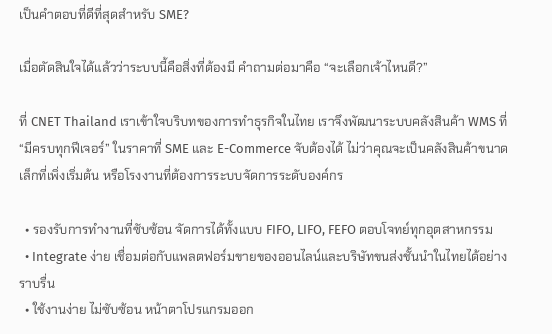เป็นคำตอบที่ดีที่สุดสำหรับ SME?

เมื่อตัดสินใจได้แล้วว่าระบบนี้คือสิ่งที่ต้องมี คำถามต่อมาคือ “จะเลือกเจ้าไหนดี?”

ที่ CNET Thailand เราเข้าใจบริบทของการทำธุรกิจในไทย เราจึงพัฒนาระบบคลังสินค้า WMS ที่ “มีครบทุกฟีเจอร์” ในราคาที่ SME และ E-Commerce จับต้องได้ ไม่ว่าคุณจะเป็นคลังสินค้าขนาดเล็กที่เพิ่งเริ่มต้น หรือโรงงานที่ต้องการระบบจัดการระดับองค์กร

  • รองรับการทำงานที่ซับซ้อน จัดการได้ทั้งแบบ FIFO, LIFO, FEFO ตอบโจทย์ทุกอุตสาหกรรม
  • Integrate ง่าย เชื่อมต่อกับแพลตฟอร์มขายของออนไลน์และบริษัทขนส่งชั้นนำในไทยได้อย่างราบรื่น
  • ใช้งานง่าย ไม่ซับซ้อน หน้าตาโปรแกรมออก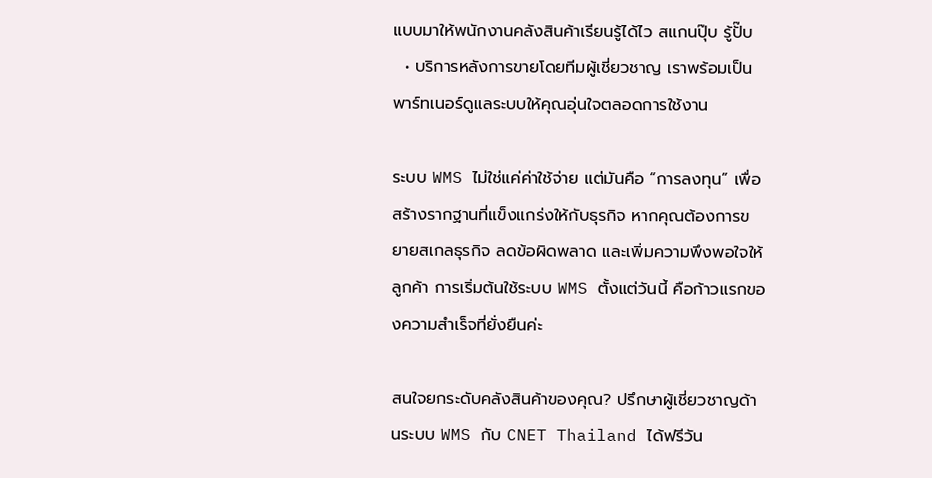แบบมาให้พนักงานคลังสินค้าเรียนรู้ได้ไว สแกนปุ๊บ รู้ปั๊บ
  • บริการหลังการขายโดยทีมผู้เชี่ยวชาญ เราพร้อมเป็นพาร์ทเนอร์ดูแลระบบให้คุณอุ่นใจตลอดการใช้งาน

ระบบ WMS ไม่ใช่แค่ค่าใช้จ่าย แต่มันคือ “การลงทุน” เพื่อสร้างรากฐานที่แข็งแกร่งให้กับธุรกิจ หากคุณต้องการขยายสเกลธุรกิจ ลดข้อผิดพลาด และเพิ่มความพึงพอใจให้ลูกค้า การเริ่มต้นใช้ระบบ WMS ตั้งแต่วันนี้ คือก้าวแรกของความสำเร็จที่ยั่งยืนค่ะ

สนใจยกระดับคลังสินค้าของคุณ? ปรึกษาผู้เชี่ยวชาญด้านระบบ WMS กับ CNET Thailand ได้ฟรีวัน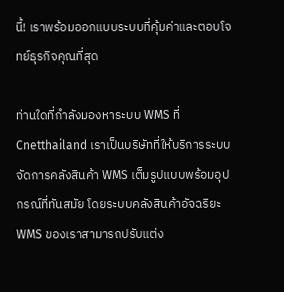นี้! เราพร้อมออกแบบระบบที่คุ้มค่าและตอบโจทย์ธุรกิจคุณที่สุด

ท่านใดที่กำลังมองหาระบบ WMS ที่ Cnetthailand เราเป็นบริษัทที่ให้บริการระบบจัดการคลังสินค้า WMS เต็มรูปแบบพร้อมอุปกรณ์ที่ทันสมัย โดยระบบคลังสินค้าอัจฉริยะ WMS ของเราสามารถปรับแต่ง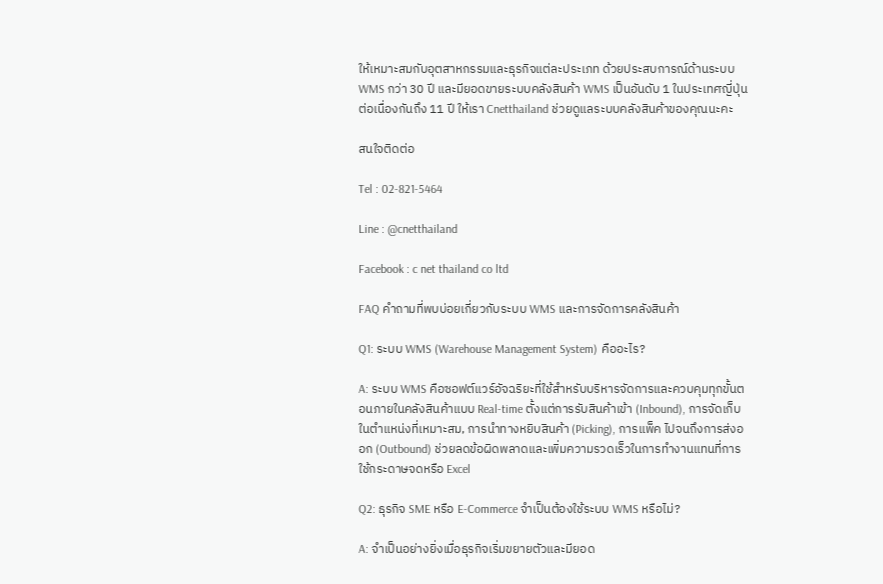ให้เหมาะสมกับอุตสาหกรรมและธุรกิจแต่ละประเภท ด้วยประสบการณ์ด้านระบบ WMS กว่า 30 ปี และมียอดขายระบบคลังสินค้า WMS เป็นอันดับ 1 ในประเทศญี่ปุ่นต่อเนื่องกันถึง 11 ปี ให้เรา Cnetthailand ช่วยดูแลระบบคลังสินค้าของคุณนะคะ

สนใจติดต่อ

Tel : 02-821-5464

Line : @cnetthailand

Facebook : c net thailand co ltd

FAQ คำถามที่พบบ่อยเกี่ยวกับระบบ WMS และการจัดการคลังสินค้า

Q1: ระบบ WMS (Warehouse Management System) คืออะไร?

A: ระบบ WMS คือซอฟต์แวร์อัจฉริยะที่ใช้สำหรับบริหารจัดการและควบคุมทุกขั้นตอนภายในคลังสินค้าแบบ Real-time ตั้งแต่การรับสินค้าเข้า (Inbound), การจัดเก็บในตำแหน่งที่เหมาะสม, การนำทางหยิบสินค้า (Picking), การแพ็ค ไปจนถึงการส่งออก (Outbound) ช่วยลดข้อผิดพลาดและเพิ่มความรวดเร็วในการทำงานแทนที่การใช้กระดาษจดหรือ Excel

Q2: ธุรกิจ SME หรือ E-Commerce จำเป็นต้องใช้ระบบ WMS หรือไม่?

A: จำเป็นอย่างยิ่งเมื่อธุรกิจเริ่มขยายตัวและมียอด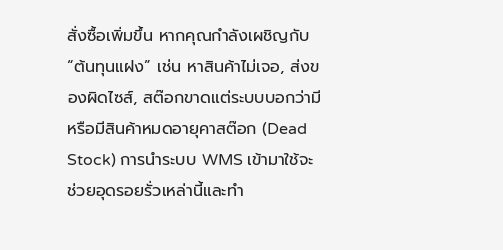สั่งซื้อเพิ่มขึ้น หากคุณกำลังเผชิญกับ “ต้นทุนแฝง” เช่น หาสินค้าไม่เจอ, ส่งของผิดไซส์, สต๊อกขาดแต่ระบบบอกว่ามี หรือมีสินค้าหมดอายุคาสต๊อก (Dead Stock) การนำระบบ WMS เข้ามาใช้จะช่วยอุดรอยรั่วเหล่านี้และทำ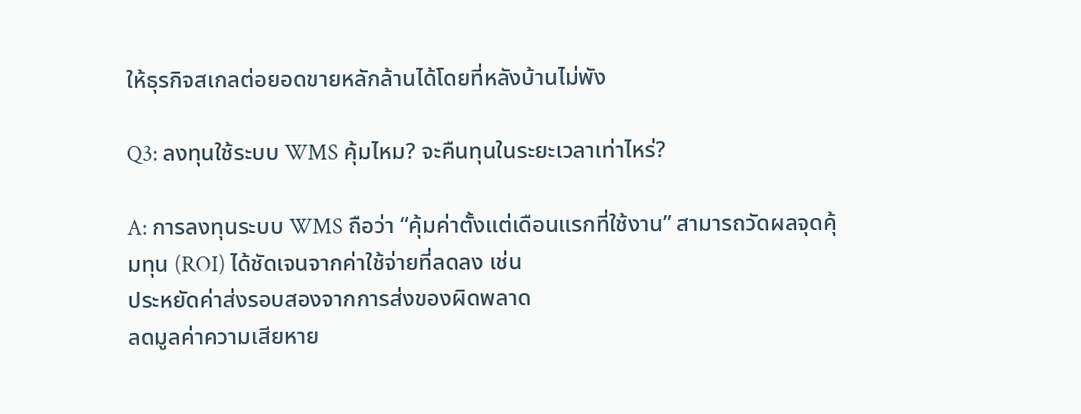ให้ธุรกิจสเกลต่อยอดขายหลักล้านได้โดยที่หลังบ้านไม่พัง

Q3: ลงทุนใช้ระบบ WMS คุ้มไหม? จะคืนทุนในระยะเวลาเท่าไหร่?

A: การลงทุนระบบ WMS ถือว่า “คุ้มค่าตั้งแต่เดือนแรกที่ใช้งาน” สามารถวัดผลจุดคุ้มทุน (ROI) ได้ชัดเจนจากค่าใช้จ่ายที่ลดลง เช่น
ประหยัดค่าส่งรอบสองจากการส่งของผิดพลาด
ลดมูลค่าความเสียหาย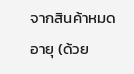จากสินค้าหมดอายุ (ด้วย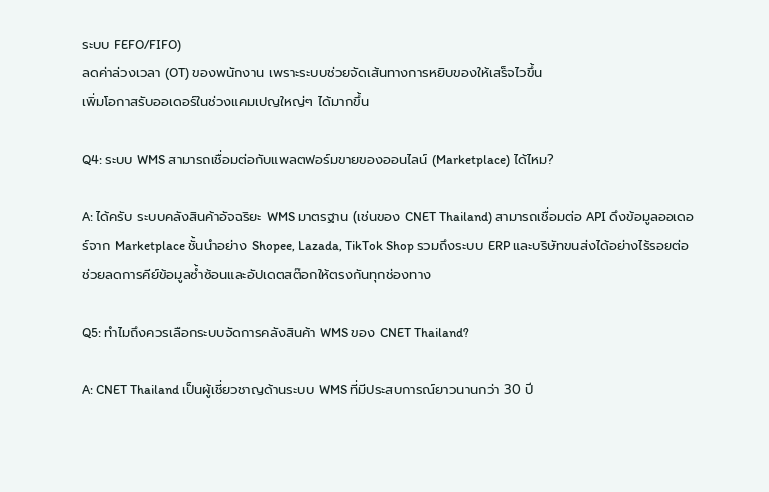ระบบ FEFO/FIFO)
ลดค่าล่วงเวลา (OT) ของพนักงาน เพราะระบบช่วยจัดเส้นทางการหยิบของให้เสร็จไวขึ้น
เพิ่มโอกาสรับออเดอร์ในช่วงแคมเปญใหญ่ๆ ได้มากขึ้น

Q4: ระบบ WMS สามารถเชื่อมต่อกับแพลตฟอร์มขายของออนไลน์ (Marketplace) ได้ไหม?

A: ได้ครับ ระบบคลังสินค้าอัจฉริยะ WMS มาตรฐาน (เช่นของ CNET Thailand) สามารถเชื่อมต่อ API ดึงข้อมูลออเดอร์จาก Marketplace ชั้นนำอย่าง Shopee, Lazada, TikTok Shop รวมถึงระบบ ERP และบริษัทขนส่งได้อย่างไร้รอยต่อ ช่วยลดการคีย์ข้อมูลซ้ำซ้อนและอัปเดตสต๊อกให้ตรงกันทุกช่องทาง

Q5: ทำไมถึงควรเลือกระบบจัดการคลังสินค้า WMS ของ CNET Thailand?

A: CNET Thailand เป็นผู้เชี่ยวชาญด้านระบบ WMS ที่มีประสบการณ์ยาวนานกว่า 30 ปี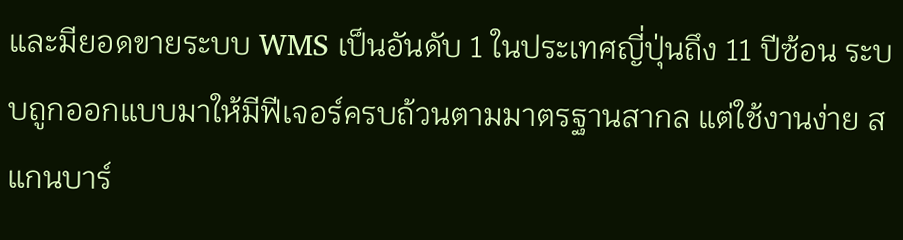และมียอดขายระบบ WMS เป็นอันดับ 1 ในประเทศญี่ปุ่นถึง 11 ปีซ้อน ระบบถูกออกแบบมาให้มีฟีเจอร์ครบถ้วนตามมาตรฐานสากล แต่ใช้งานง่าย สแกนบาร์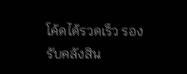โค้ดได้รวดเร็ว รองรับคลังสิน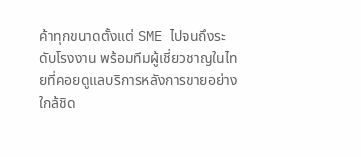ค้าทุกขนาดตั้งแต่ SME ไปจนถึงระดับโรงงาน พร้อมทีมผู้เชี่ยวชาญในไทยที่คอยดูแลบริการหลังการขายอย่างใกล้ชิด